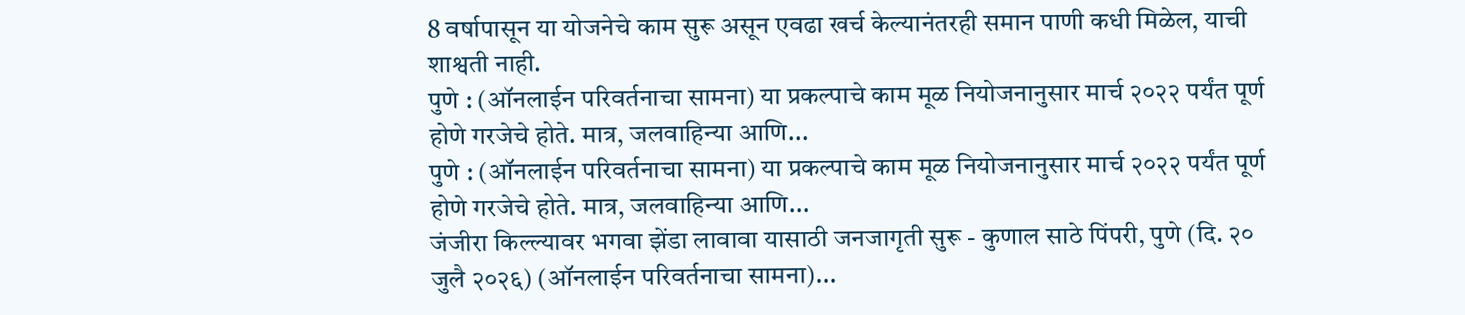8 वर्षापासून या योजनेचे काम सुरू असून एवढा खर्च केल्यानंतरही समान पाणी कधी मिळेल, याची शाश्वती नाही.
पुणे : (ऑनलाईन परिवर्तनाचा सामना) या प्रकल्पाचे काम मूळ नियोजनानुसार मार्च २०२२ पर्यंत पूर्ण होणे गरजेचे होते. मात्र, जलवाहिन्या आणि...
पुणे : (ऑनलाईन परिवर्तनाचा सामना) या प्रकल्पाचे काम मूळ नियोजनानुसार मार्च २०२२ पर्यंत पूर्ण होणे गरजेचे होते. मात्र, जलवाहिन्या आणि...
जंजीरा किल्ल्यावर भगवा झेंडा लावावा यासाठी जनजागृती सुरू - कुणाल साठे पिंपरी, पुणे (दि. २० जुलै २०२६) (ऑनलाईन परिवर्तनाचा सामना)...